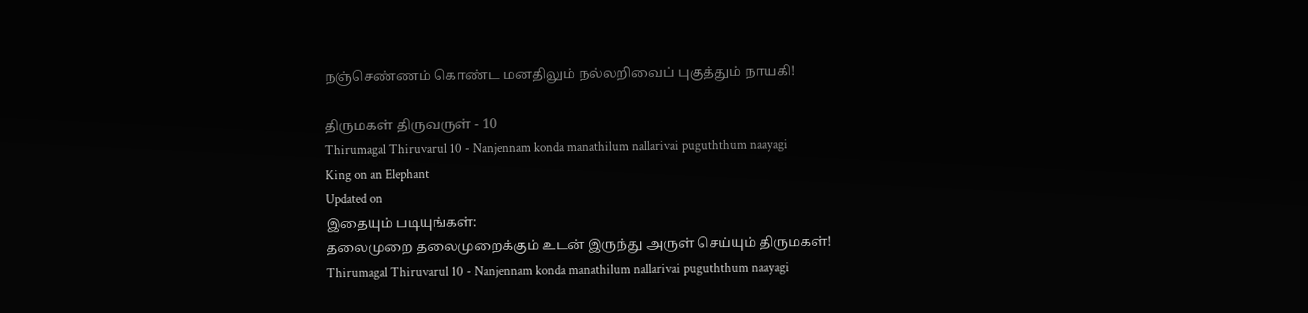நஞ்செண்ணம் கொண்ட மனதிலும் நல்லறிவைப் புகுத்தும் நாயகி!

திருமகள் திருவருள் - 10
Thirumagal Thiruvarul 10 - Nanjennam konda manathilum nallarivai puguththum naayagi
King on an Elephant
Updated on
இதையும் படியுங்கள்:
தலைமுறை தலைமுறைக்கும் உடன் இருந்து அருள் செய்யும் திருமகள்!
Thirumagal Thiruvarul 10 - Nanjennam konda manathilum nallarivai puguththum naayagi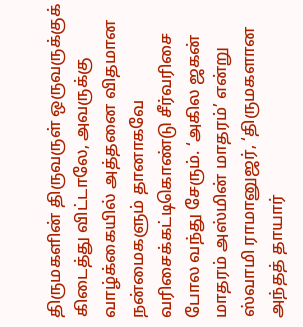திருமகளின் திருவருள் ஒருவருக்குக் கிடைத்து விட்டாலே, அவருக்கு வாழ்க்கையில் அத்தனை விதமான நன்மைகளும் தானாகவே வரிசைக்கட்டிகொண்டு சீர்வரிசை போல வந்து சேரும். ‘அகில ஜகன் மாதரம் அஸ்மின் மாதரம்’ என்று ஸ்வாமி ராமானுஜர், ‘திருமகளான அந்தத் தாயார்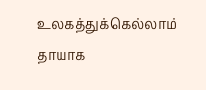உலகத்துக்கெல்லாம் தாயாக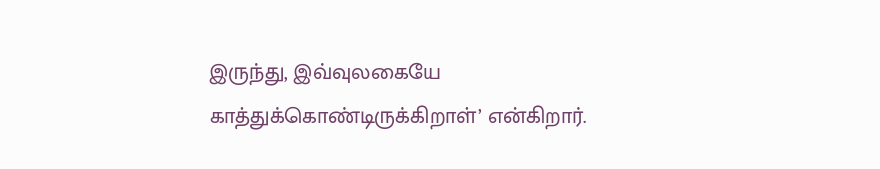இருந்து, இவ்வுலகையே காத்துக்கொண்டிருக்கிறாள்’ என்கிறார்.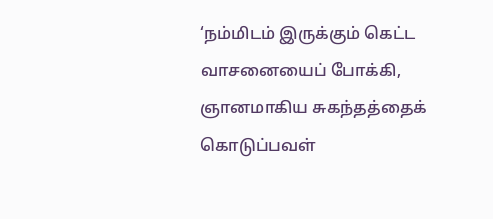‘நம்மிடம் இருக்கும் கெட்ட வாசனையைப் போக்கி, ஞானமாகிய சுகந்தத்தைக் கொடுப்பவள்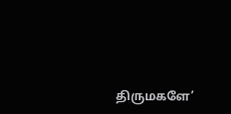திருமகளே’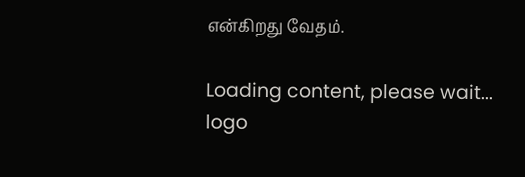என்கிறது வேதம்.

Loading content, please wait...
logo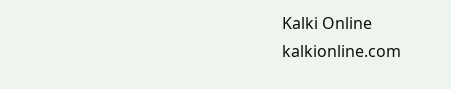Kalki Online
kalkionline.com